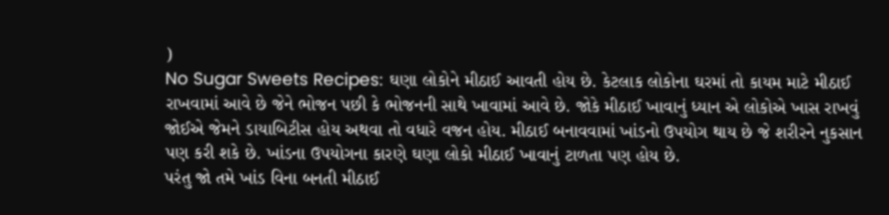)
No Sugar Sweets Recipes: ઘણા લોકોને મીઠાઈ આવતી હોય છે. કેટલાક લોકોના ઘરમાં તો કાયમ માટે મીઠાઈ રાખવામાં આવે છે જેને ભોજન પછી કે ભોજનની સાથે ખાવામાં આવે છે. જોકે મીઠાઈ ખાવાનું ધ્યાન એ લોકોએ ખાસ રાખવું જોઈએ જેમને ડાયાબિટીસ હોય અથવા તો વધારે વજન હોય. મીઠાઈ બનાવવામાં ખાંડનો ઉપયોગ થાય છે જે શરીરને નુકસાન પણ કરી શકે છે. ખાંડના ઉપયોગના કારણે ઘણા લોકો મીઠાઈ ખાવાનું ટાળતા પણ હોય છે.
પરંતુ જો તમે ખાંડ વિના બનતી મીઠાઈ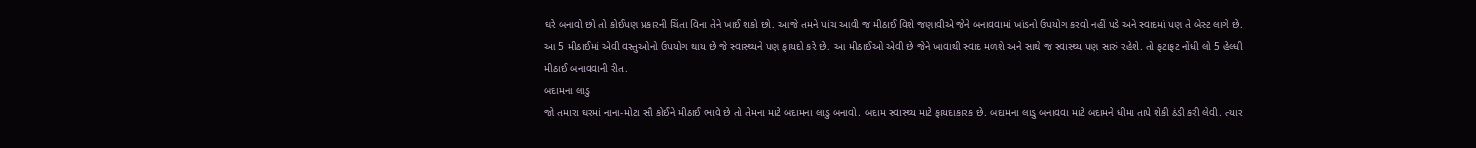ઘરે બનાવો છો તો કોઈપણ પ્રકારની ચિંતા વિના તેને ખાઈ શકો છો. આજે તમને પાંચ આવી જ મીઠાઈ વિશે જણાવીએ જેને બનાવવામાં ખાંડનો ઉપયોગ કરવો નહીં પડે અને સ્વાદમાં પણ તે બેસ્ટ લાગે છે. આ 5 મીઠાઈમાં એવી વસ્તુઓનો ઉપયોગ થાય છે જે સ્વાસ્થ્યને પણ ફાયદો કરે છે. આ મીઠાઈઓ એવી છે જેને ખાવાથી સ્વાદ મળશે અને સાથે જ સ્વાસ્થ્ય પણ સારું રહેશે. તો ફટાફટ નોંધી લો 5 હેલ્ધી મીઠાઈ બનાવવાની રીત.
બદામના લાડુ
જો તમારા ઘરમાં નાના-મોટા સૌ કોઈને મીઠાઈ ભાવે છે તો તેમના માટે બદામના લાડુ બનાવો. બદામ સ્વાસ્થ્ય માટે ફાયદાકારક છે. બદામના લાડુ બનાવવા માટે બદામને ધીમા તાપે શેકી ઠંડી કરી લેવી. ત્યાર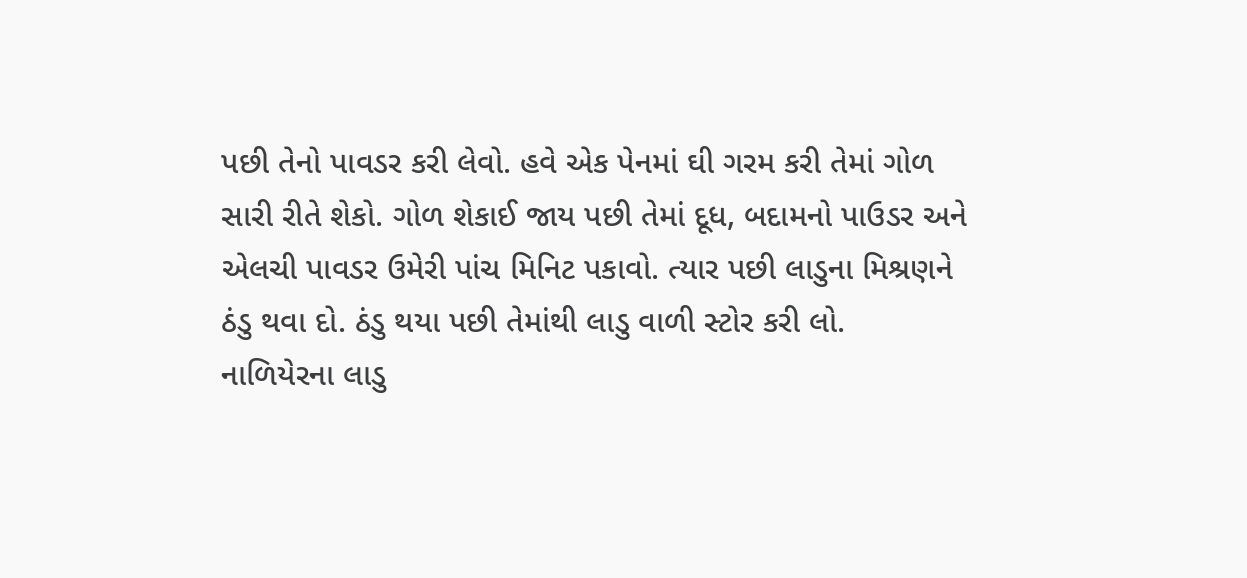પછી તેનો પાવડર કરી લેવો. હવે એક પેનમાં ઘી ગરમ કરી તેમાં ગોળ સારી રીતે શેકો. ગોળ શેકાઈ જાય પછી તેમાં દૂધ, બદામનો પાઉડર અને એલચી પાવડર ઉમેરી પાંચ મિનિટ પકાવો. ત્યાર પછી લાડુના મિશ્રણને ઠંડુ થવા દો. ઠંડુ થયા પછી તેમાંથી લાડુ વાળી સ્ટોર કરી લો.
નાળિયેરના લાડુ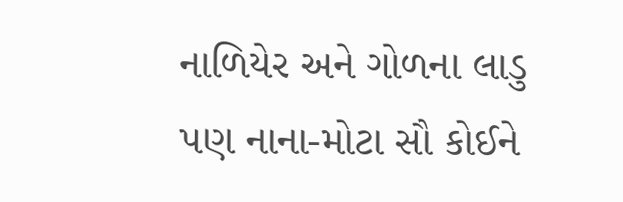નાળિયેર અને ગોળના લાડુ પણ નાના-મોટા સૌ કોઈને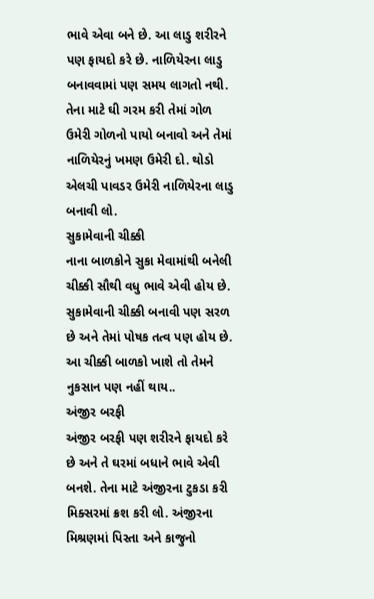ભાવે એવા બને છે. આ લાડુ શરીરને પણ ફાયદો કરે છે. નાળિયેરના લાડુ બનાવવામાં પણ સમય લાગતો નથી. તેના માટે ઘી ગરમ કરી તેમાં ગોળ ઉમેરી ગોળનો પાયો બનાવો અને તેમાં નાળિયેરનું ખમણ ઉમેરી દો. થોડો એલચી પાવડર ઉમેરી નાળિયેરના લાડુ બનાવી લો.
સુકામેવાની ચીક્કી
નાના બાળકોને સુકા મેવામાંથી બનેલી ચીક્કી સૌથી વધુ ભાવે એવી હોય છે. સુકામેવાની ચીક્કી બનાવી પણ સરળ છે અને તેમાં પોષક તત્વ પણ હોય છે. આ ચીક્કી બાળકો ખાશે તો તેમને નુકસાન પણ નહીં થાય..
અંજીર બરફી
અંજીર બરફી પણ શરીરને ફાયદો કરે છે અને તે ઘરમાં બધાને ભાવે એવી બનશે. તેના માટે અંજીરના ટુકડા કરી મિક્સરમાં ક્રશ કરી લો. અંજીરના મિશ્રણમાં પિસ્તા અને કાજુનો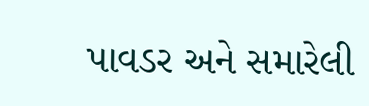પાવડર અને સમારેલી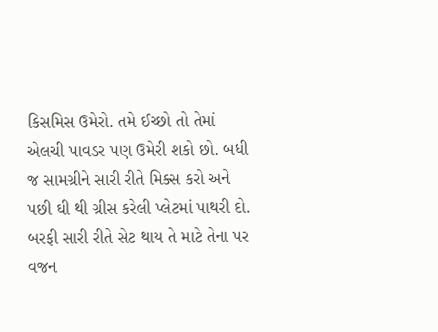કિસમિસ ઉમેરો. તમે ઈચ્છો તો તેમાં એલચી પાવડર પણ ઉમેરી શકો છો. બધી જ સામગ્રીને સારી રીતે મિક્સ કરો અને પછી ઘી થી ગ્રીસ કરેલી પ્લેટમાં પાથરી દો. બરફી સારી રીતે સેટ થાય તે માટે તેના પર વજન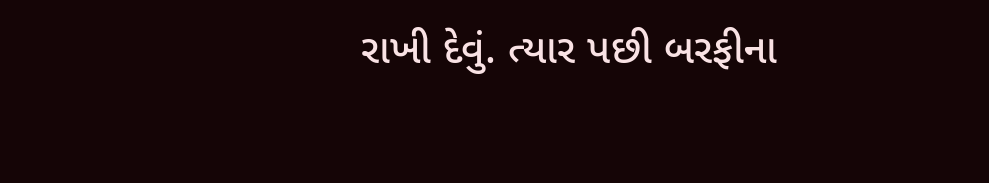રાખી દેવું. ત્યાર પછી બરફીના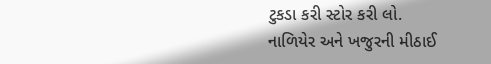ટુકડા કરી સ્ટોર કરી લો.
નાળિયેર અને ખજુરની મીઠાઈ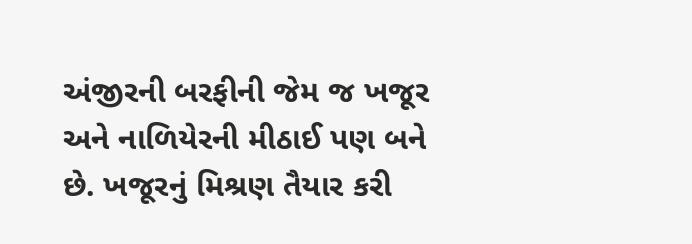અંજીરની બરફીની જેમ જ ખજૂર અને નાળિયેરની મીઠાઈ પણ બને છે. ખજૂરનું મિશ્રણ તૈયાર કરી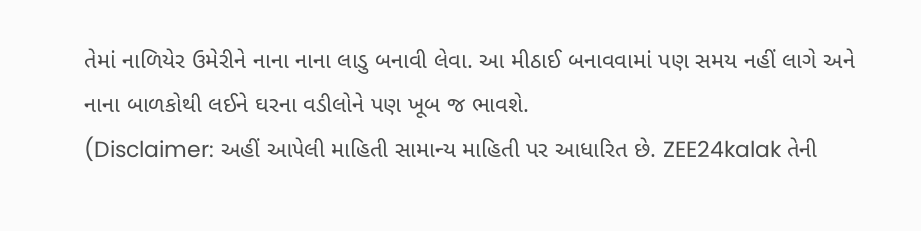તેમાં નાળિયેર ઉમેરીને નાના નાના લાડુ બનાવી લેવા. આ મીઠાઈ બનાવવામાં પણ સમય નહીં લાગે અને નાના બાળકોથી લઈને ઘરના વડીલોને પણ ખૂબ જ ભાવશે.
(Disclaimer: અહીં આપેલી માહિતી સામાન્ય માહિતી પર આધારિત છે. ZEE24kalak તેની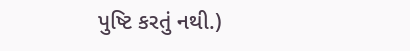પુષ્ટિ કરતું નથી.)